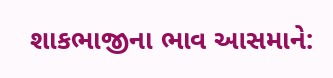શાકભાજીના ભાવ આસમાને: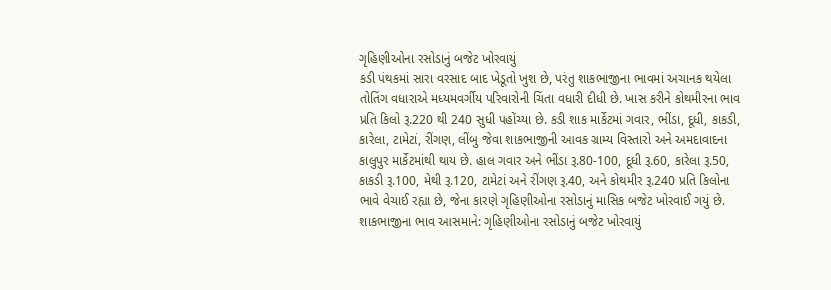ગૃહિણીઓના રસોડાનું બજેટ ખોરવાયું
કડી પંથકમાં સારા વરસાદ બાદ ખેડૂતો ખુશ છે, પરંતુ શાકભાજીના ભાવમાં અચાનક થયેલા તોતિંગ વધારાએ મધ્યમવર્ગીય પરિવારોની ચિંતા વધારી દીધી છે. ખાસ કરીને કોથમીરના ભાવ પ્રતિ કિલો રૂ.220 થી 240 સુધી પહોંચ્યા છે. કડી શાક માર્કેટમાં ગવાર, ભીંડા, દૂધી, કાકડી, કારેલા, ટામેટાં, રીંગણ, લીંબુ જેવા શાકભાજીની આવક ગ્રામ્ય વિસ્તારો અને અમદાવાદના કાલુપુર માર્કેટમાંથી થાય છે. હાલ ગવાર અને ભીંડા રૂ.80-100, દૂધી રૂ.60, કારેલા રૂ.50, કાકડી રૂ.100, મેથી રૂ.120, ટામેટાં અને રીંગણ રૂ.40, અને કોથમીર રૂ.240 પ્રતિ કિલોના ભાવે વેચાઈ રહ્યા છે, જેના કારણે ગૃહિણીઓના રસોડાનું માસિક બજેટ ખોરવાઈ ગયું છે.
શાકભાજીના ભાવ આસમાને: ગૃહિણીઓના રસોડાનું બજેટ ખોરવાયું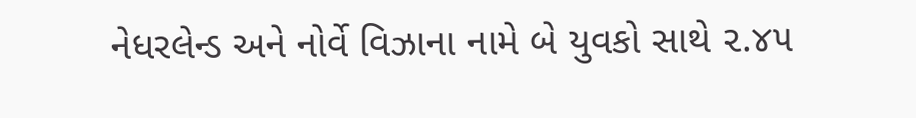નેધરલેન્ડ અને નોર્વે વિઝાના નામે બે યુવકો સાથે ૨.૪૫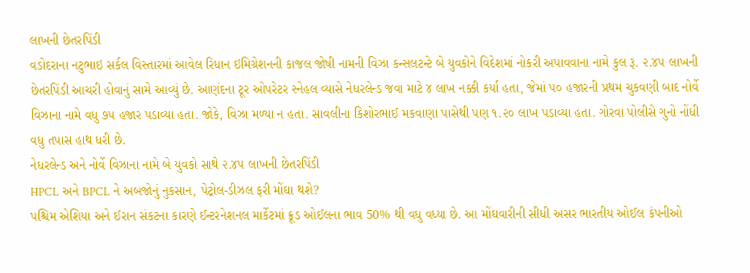લાખની છેતરપિંડી
વડોદરાના નટુભાઇ સર્કલ વિસ્તારમાં આવેલ રિધાન ઇમિગ્રેશનની કાજલ જોષી નામની વિઝા કન્સલટન્ટે બે યુવકોને વિદેશમાં નોકરી અપાવવાના નામે કુલ રૂ. ૨.૪૫ લાખની છેતરપિંડી આચરી હોવાનું સામે આવ્યું છે. આણંદના ટૂર ઓપરેટર સ્નેહલ વ્યાસે નેધરલેન્ડ જવા માટે ૪ લાખ નક્કી કર્યા હતા, જેમાં ૫૦ હજારની પ્રથમ ચુકવણી બાદ નોર્વે વિઝાના નામે વધુ ૭૫ હજાર પડાવ્યા હતા. જોકે, વિઝા મળ્યા ન હતા. સાવલીના કિશોરભાઈ મકવાણા પાસેથી પણ ૧.૨૦ લાખ પડાવ્યા હતા. ગોરવા પોલીસે ગુનો નોંધી વધુ તપાસ હાથ ધરી છે.
નેધરલેન્ડ અને નોર્વે વિઝાના નામે બે યુવકો સાથે ૨.૪૫ લાખની છેતરપિંડી
HPCL અને BPCL ને અબજોનું નુકસાન, પેટ્રોલ-ડીઝલ ફરી મોંઘા થશે?
પશ્ચિમ એશિયા અને ઈરાન સંકટના કારણે ઈન્ટરનેશનલ માર્કેટમાં ક્રૂડ ઓઈલના ભાવ 50% થી વધુ વધ્યા છે. આ મોંઘવારીની સીધી અસર ભારતીય ઓઈલ કંપનીઓ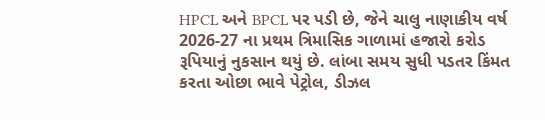HPCL અને BPCL પર પડી છે, જેને ચાલુ નાણાકીય વર્ષ 2026-27 ના પ્રથમ ત્રિમાસિક ગાળામાં હજારો કરોડ રૂપિયાનું નુકસાન થયું છે. લાંબા સમય સુધી પડતર કિંમત કરતા ઓછા ભાવે પેટ્રોલ, ડીઝલ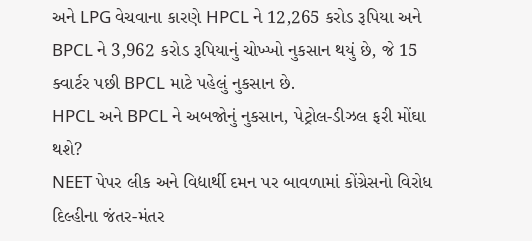અને LPG વેચવાના કારણે HPCL ને 12,265 કરોડ રૂપિયા અને BPCL ને 3,962 કરોડ રૂપિયાનું ચોખ્ખો નુકસાન થયું છે, જે 15 ક્વાર્ટર પછી BPCL માટે પહેલું નુકસાન છે.
HPCL અને BPCL ને અબજોનું નુકસાન, પેટ્રોલ-ડીઝલ ફરી મોંઘા થશે?
NEET પેપર લીક અને વિદ્યાર્થી દમન પર બાવળામાં કોંગ્રેસનો વિરોધ
દિલ્હીના જંતર-મંતર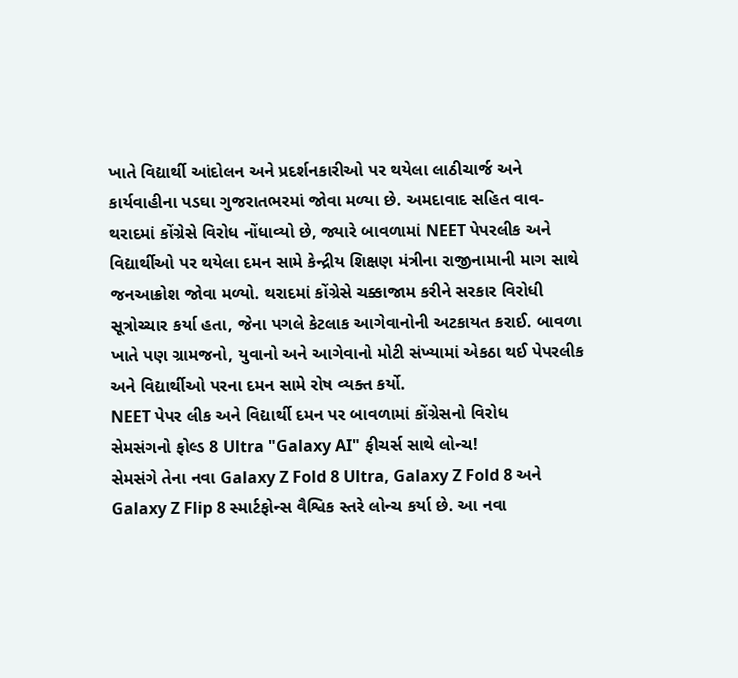ખાતે વિદ્યાર્થી આંદોલન અને પ્રદર્શનકારીઓ પર થયેલા લાઠીચાર્જ અને કાર્યવાહીના પડઘા ગુજરાતભરમાં જોવા મળ્યા છે. અમદાવાદ સહિત વાવ-થરાદમાં કોંગ્રેસે વિરોધ નોંધાવ્યો છે, જ્યારે બાવળામાં NEET પેપરલીક અને વિદ્યાર્થીઓ પર થયેલા દમન સામે કેન્દ્રીય શિક્ષણ મંત્રીના રાજીનામાની માગ સાથે જનઆક્રોશ જોવા મળ્યો. થરાદમાં કોંગ્રેસે ચક્કાજામ કરીને સરકાર વિરોધી સૂત્રોચ્ચાર કર્યા હતા, જેના પગલે કેટલાક આગેવાનોની અટકાયત કરાઈ. બાવળા ખાતે પણ ગ્રામજનો, યુવાનો અને આગેવાનો મોટી સંખ્યામાં એકઠા થઈ પેપરલીક અને વિદ્યાર્થીઓ પરના દમન સામે રોષ વ્યક્ત કર્યો.
NEET પેપર લીક અને વિદ્યાર્થી દમન પર બાવળામાં કોંગ્રેસનો વિરોધ
સેમસંગનો ફોલ્ડ 8 Ultra "Galaxy AI" ફીચર્સ સાથે લોન્ચ!
સેમસંગે તેના નવા Galaxy Z Fold 8 Ultra, Galaxy Z Fold 8 અને Galaxy Z Flip 8 સ્માર્ટફોન્સ વૈશ્વિક સ્તરે લોન્ચ કર્યા છે. આ નવા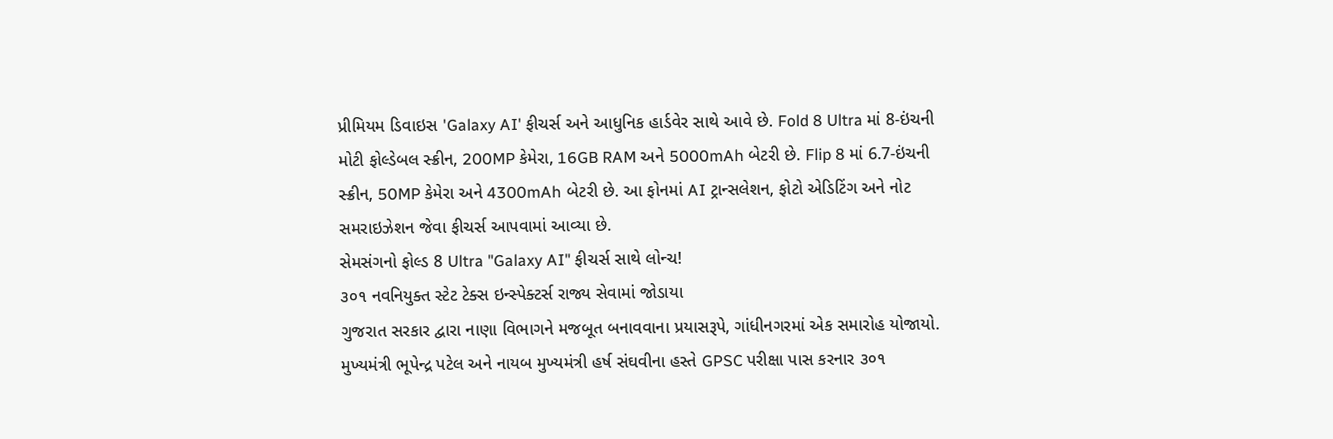પ્રીમિયમ ડિવાઇસ 'Galaxy AI' ફીચર્સ અને આધુનિક હાર્ડવેર સાથે આવે છે. Fold 8 Ultra માં 8-ઇંચની મોટી ફોલ્ડેબલ સ્ક્રીન, 200MP કેમેરા, 16GB RAM અને 5000mAh બેટરી છે. Flip 8 માં 6.7-ઇંચની સ્ક્રીન, 50MP કેમેરા અને 4300mAh બેટરી છે. આ ફોનમાં AI ટ્રાન્સલેશન, ફોટો એડિટિંગ અને નોટ સમરાઇઝેશન જેવા ફીચર્સ આપવામાં આવ્યા છે.
સેમસંગનો ફોલ્ડ 8 Ultra "Galaxy AI" ફીચર્સ સાથે લોન્ચ!
૩૦૧ નવનિયુક્ત સ્ટેટ ટેક્સ ઇન્સ્પેક્ટર્સ રાજ્ય સેવામાં જોડાયા
ગુજરાત સરકાર દ્વારા નાણા વિભાગને મજબૂત બનાવવાના પ્રયાસરૂપે, ગાંધીનગરમાં એક સમારોહ યોજાયો. મુખ્યમંત્રી ભૂપેન્દ્ર પટેલ અને નાયબ મુખ્યમંત્રી હર્ષ સંઘવીના હસ્તે GPSC પરીક્ષા પાસ કરનાર ૩૦૧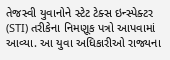તેજસ્વી યુવાનોને સ્ટેટ ટેક્સ ઇન્સ્પેક્ટર (STI) તરીકેના નિમણૂક પત્રો આપવામાં આવ્યા. આ યુવા અધિકારીઓ રાજ્યના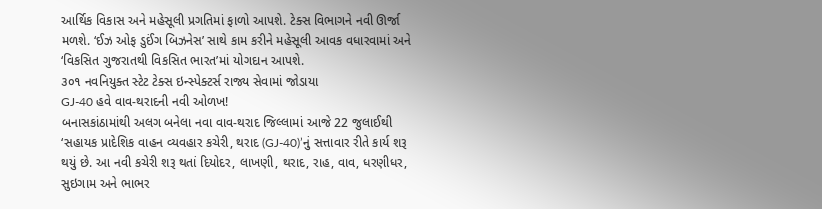આર્થિક વિકાસ અને મહેસૂલી પ્રગતિમાં ફાળો આપશે. ટેક્સ વિભાગને નવી ઊર્જા મળશે. ‘ઈઝ ઓફ ડુઈંગ બિઝનેસ’ સાથે કામ કરીને મહેસૂલી આવક વધારવામાં અને ‘વિકસિત ગુજરાતથી વિકસિત ભારત’માં યોગદાન આપશે.
૩૦૧ નવનિયુક્ત સ્ટેટ ટેક્સ ઇન્સ્પેક્ટર્સ રાજ્ય સેવામાં જોડાયા
GJ-40 હવે વાવ-થરાદની નવી ઓળખ!
બનાસકાંઠામાંથી અલગ બનેલા નવા વાવ-થરાદ જિલ્લામાં આજે 22 જુલાઈથી ‘સહાયક પ્રાદેશિક વાહન વ્યવહાર કચેરી, થરાદ (GJ-40)’નું સત્તાવાર રીતે કાર્ય શરૂ થયું છે. આ નવી કચેરી શરૂ થતાં દિયોદર, લાખણી, થરાદ, રાહ, વાવ, ધરણીધર, સુઇગામ અને ભાભર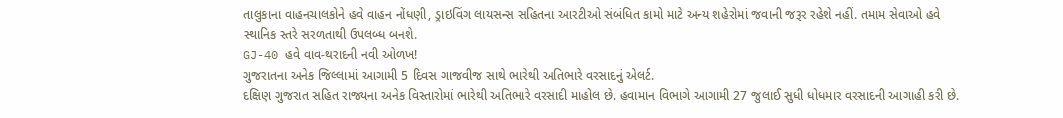તાલુકાના વાહનચાલકોને હવે વાહન નોંધણી, ડ્રાઇવિંગ લાયસન્સ સહિતના આરટીઓ સંબંધિત કામો માટે અન્ય શહેરોમાં જવાની જરૂર રહેશે નહીં. તમામ સેવાઓ હવે સ્થાનિક સ્તરે સરળતાથી ઉપલબ્ધ બનશે.
GJ-40 હવે વાવ-થરાદની નવી ઓળખ!
ગુજરાતના અનેક જિલ્લામાં આગામી 5 દિવસ ગાજવીજ સાથે ભારેથી અતિભારે વરસાદનું એલર્ટ.
દક્ષિણ ગુજરાત સહિત રાજ્યના અનેક વિસ્તારોમાં ભારેથી અતિભારે વરસાદી માહોલ છે. હવામાન વિભાગે આગામી 27 જુલાઈ સુધી ધોધમાર વરસાદની આગાહી કરી છે.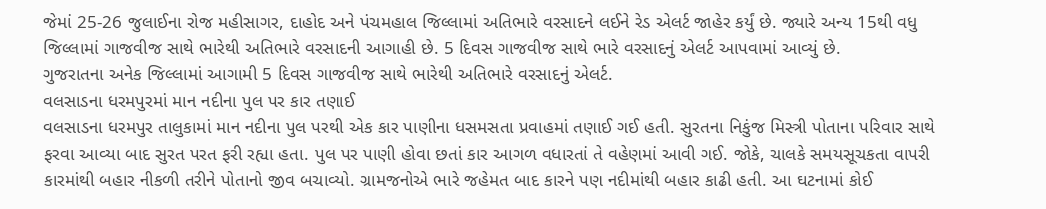જેમાં 25-26 જુલાઈના રોજ મહીસાગર, દાહોદ અને પંચમહાલ જિલ્લામાં અતિભારે વરસાદને લઈને રેડ એલર્ટ જાહેર કર્યું છે. જ્યારે અન્ય 15થી વધુ જિલ્લામાં ગાજવીજ સાથે ભારેથી અતિભારે વરસાદની આગાહી છે. 5 દિવસ ગાજવીજ સાથે ભારે વરસાદનું એલર્ટ આપવામાં આવ્યું છે.
ગુજરાતના અનેક જિલ્લામાં આગામી 5 દિવસ ગાજવીજ સાથે ભારેથી અતિભારે વરસાદનું એલર્ટ.
વલસાડના ધરમપુરમાં માન નદીના પુલ પર કાર તણાઈ
વલસાડના ધરમપુર તાલુકામાં માન નદીના પુલ પરથી એક કાર પાણીના ધસમસતા પ્રવાહમાં તણાઈ ગઈ હતી. સુરતના નિકુંજ મિસ્ત્રી પોતાના પરિવાર સાથે ફરવા આવ્યા બાદ સુરત પરત ફરી રહ્યા હતા. પુલ પર પાણી હોવા છતાં કાર આગળ વધારતાં તે વહેણમાં આવી ગઈ. જોકે, ચાલકે સમયસૂચકતા વાપરી કારમાંથી બહાર નીકળી તરીને પોતાનો જીવ બચાવ્યો. ગ્રામજનોએ ભારે જહેમત બાદ કારને પણ નદીમાંથી બહાર કાઢી હતી. આ ઘટનામાં કોઈ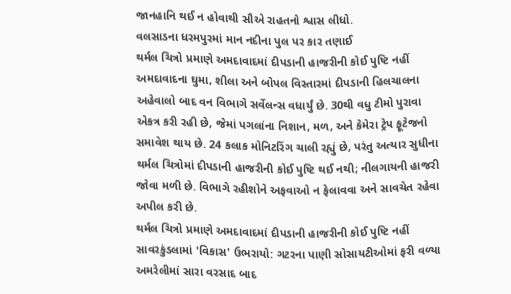જાનહાનિ થઈ ન હોવાથી સૌએ રાહતનો શ્વાસ લીધો.
વલસાડના ધરમપુરમાં માન નદીના પુલ પર કાર તણાઈ
થર્મલ ચિત્રો પ્રમાણે અમદાવાદમાં દીપડાની હાજરીની કોઈ પુષ્ટિ નહીં
અમદાવાદના ઘુમા, શીલા અને બોપલ વિસ્તારમાં દીપડાની હિલચાલના અહેવાલો બાદ વન વિભાગે સર્વેલન્સ વધાર્યું છે. 30થી વધુ ટીમો પુરાવા એકત્ર કરી રહી છે, જેમાં પગલાંના નિશાન, મળ, અને કેમેરા ટ્રેપ ફૂટેજનો સમાવેશ થાય છે. 24 કલાક મોનિટરિંગ ચાલી રહ્યું છે, પરંતુ અત્યાર સુધીના થર્મલ ચિત્રોમાં દીપડાની હાજરીની કોઈ પુષ્ટિ થઈ નથી; નીલગાયની હાજરી જોવા મળી છે. વિભાગે રહીશોને અફવાઓ ન ફેલાવવા અને સાવચેત રહેવા અપીલ કરી છે.
થર્મલ ચિત્રો પ્રમાણે અમદાવાદમાં દીપડાની હાજરીની કોઈ પુષ્ટિ નહીં
સાવરકુંડલામાં 'વિકાસ' ઉભરાયો: ગટરના પાણી સોસાયટીઓમાં ફરી વળ્યા
અમરેલીમાં સારા વરસાદ બાદ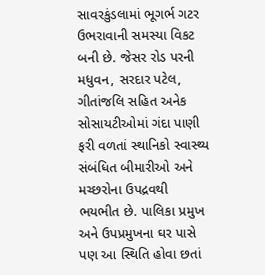સાવરકુંડલામાં ભૂગર્ભ ગટર ઉભરાવાની સમસ્યા વિકટ બની છે. જેસર રોડ પરની મધુવન, સરદાર પટેલ, ગીતાંજલિ સહિત અનેક સોસાયટીઓમાં ગંદા પાણી ફરી વળતાં સ્થાનિકો સ્વાસ્થ્ય સંબંધિત બીમારીઓ અને મચ્છરોના ઉપદ્રવથી ભયભીત છે. પાલિકા પ્રમુખ અને ઉપપ્રમુખના ઘર પાસે પણ આ સ્થિતિ હોવા છતાં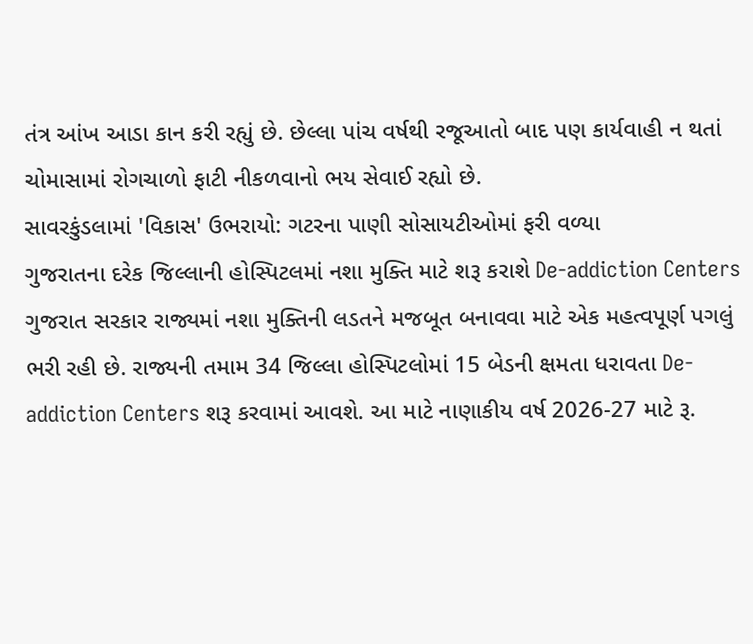તંત્ર આંખ આડા કાન કરી રહ્યું છે. છેલ્લા પાંચ વર્ષથી રજૂઆતો બાદ પણ કાર્યવાહી ન થતાં ચોમાસામાં રોગચાળો ફાટી નીકળવાનો ભય સેવાઈ રહ્યો છે.
સાવરકુંડલામાં 'વિકાસ' ઉભરાયો: ગટરના પાણી સોસાયટીઓમાં ફરી વળ્યા
ગુજરાતના દરેક જિલ્લાની હોસ્પિટલમાં નશા મુક્તિ માટે શરૂ કરાશે De-addiction Centers
ગુજરાત સરકાર રાજ્યમાં નશા મુક્તિની લડતને મજબૂત બનાવવા માટે એક મહત્વપૂર્ણ પગલું ભરી રહી છે. રાજ્યની તમામ 34 જિલ્લા હોસ્પિટલોમાં 15 બેડની ક્ષમતા ધરાવતા De-addiction Centers શરૂ કરવામાં આવશે. આ માટે નાણાકીય વર્ષ 2026-27 માટે રૂ.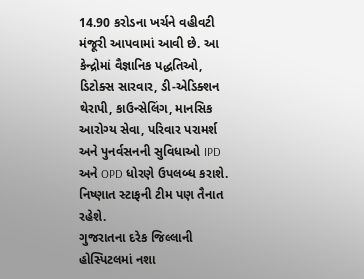14.90 કરોડના ખર્ચને વહીવટી મંજૂરી આપવામાં આવી છે. આ કેન્દ્રોમાં વૈજ્ઞાનિક પદ્ધતિઓ, ડિટોક્સ સારવાર, ડી-એડિક્શન થેરાપી, કાઉન્સેલિંગ, માનસિક આરોગ્ય સેવા, પરિવાર પરામર્શ અને પુનર્વસનની સુવિધાઓ IPD અને OPD ધોરણે ઉપલબ્ધ કરાશે. નિષ્ણાત સ્ટાફની ટીમ પણ તૈનાત રહેશે.
ગુજરાતના દરેક જિલ્લાની હોસ્પિટલમાં નશા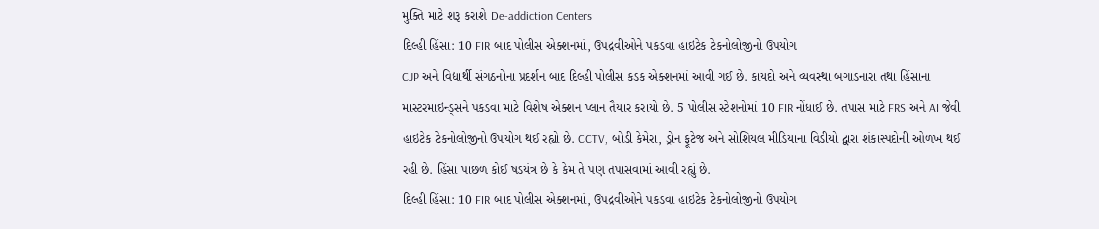મુક્તિ માટે શરૂ કરાશે De-addiction Centers
દિલ્હી હિંસા: 10 FIR બાદ પોલીસ એક્શનમાં, ઉપદ્રવીઓને પકડવા હાઇટેક ટેકનોલોજીનો ઉપયોગ
CJP અને વિદ્યાર્થી સંગઠનોના પ્રદર્શન બાદ દિલ્હી પોલીસ કડક એક્શનમાં આવી ગઈ છે. કાયદો અને વ્યવસ્થા બગાડનારા તથા હિંસાના માસ્ટરમાઇન્ડ્સને પકડવા માટે વિશેષ એક્શન પ્લાન તૈયાર કરાયો છે. 5 પોલીસ સ્ટેશનોમાં 10 FIR નોંધાઈ છે. તપાસ માટે FRS અને AI જેવી હાઇટેક ટેકનોલોજીનો ઉપયોગ થઈ રહ્યો છે. CCTV, બોડી કેમેરા, ડ્રોન ફૂટેજ અને સોશિયલ મીડિયાના વિડીયો દ્વારા શંકાસ્પદોની ઓળખ થઈ રહી છે. હિંસા પાછળ કોઈ ષડયંત્ર છે કે કેમ તે પણ તપાસવામાં આવી રહ્યું છે.
દિલ્હી હિંસા: 10 FIR બાદ પોલીસ એક્શનમાં, ઉપદ્રવીઓને પકડવા હાઇટેક ટેકનોલોજીનો ઉપયોગ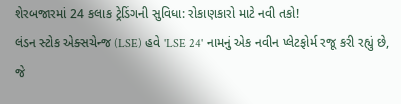શેરબજારમાં 24 કલાક ટ્રેડિંગની સુવિધા: રોકાણકારો માટે નવી તકો!
લંડન સ્ટોક એક્સચેન્જ (LSE) હવે 'LSE 24' નામનું એક નવીન પ્લેટફોર્મ રજૂ કરી રહ્યું છે, જે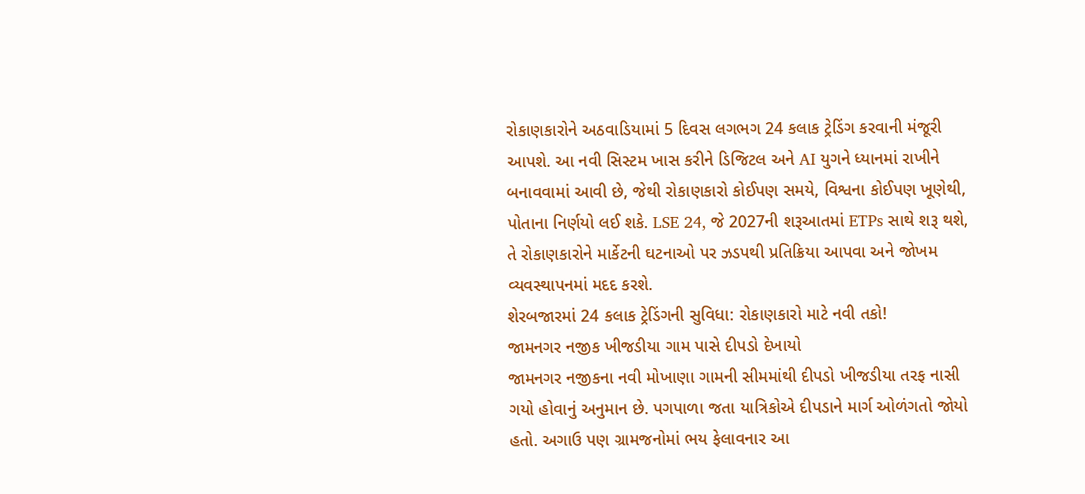રોકાણકારોને અઠવાડિયામાં 5 દિવસ લગભગ 24 કલાક ટ્રેડિંગ કરવાની મંજૂરી આપશે. આ નવી સિસ્ટમ ખાસ કરીને ડિજિટલ અને AI યુગને ધ્યાનમાં રાખીને બનાવવામાં આવી છે, જેથી રોકાણકારો કોઈપણ સમયે, વિશ્વના કોઈપણ ખૂણેથી, પોતાના નિર્ણયો લઈ શકે. LSE 24, જે 2027ની શરૂઆતમાં ETPs સાથે શરૂ થશે, તે રોકાણકારોને માર્કેટની ઘટનાઓ પર ઝડપથી પ્રતિક્રિયા આપવા અને જોખમ વ્યવસ્થાપનમાં મદદ કરશે.
શેરબજારમાં 24 કલાક ટ્રેડિંગની સુવિધા: રોકાણકારો માટે નવી તકો!
જામનગર નજીક ખીજડીયા ગામ પાસે દીપડો દેખાયો
જામનગર નજીકના નવી મોખાણા ગામની સીમમાંથી દીપડો ખીજડીયા તરફ નાસી ગયો હોવાનું અનુમાન છે. પગપાળા જતા યાત્રિકોએ દીપડાને માર્ગ ઓળંગતો જોયો હતો. અગાઉ પણ ગ્રામજનોમાં ભય ફેલાવનાર આ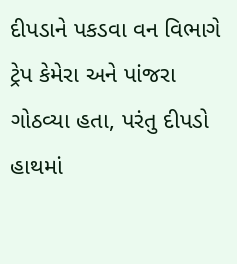દીપડાને પકડવા વન વિભાગે ટ્રેપ કેમેરા અને પાંજરા ગોઠવ્યા હતા, પરંતુ દીપડો હાથમાં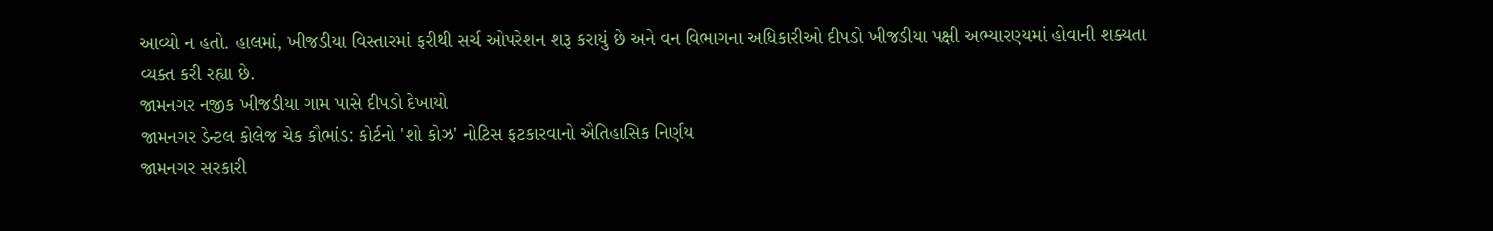આવ્યો ન હતો. હાલમાં, ખીજડીયા વિસ્તારમાં ફરીથી સર્ચ ઓપરેશન શરૂ કરાયું છે અને વન વિભાગના અધિકારીઓ દીપડો ખીજડીયા પક્ષી અભ્યારણ્યમાં હોવાની શક્યતા વ્યક્ત કરી રહ્યા છે.
જામનગર નજીક ખીજડીયા ગામ પાસે દીપડો દેખાયો
જામનગર ડેન્ટલ કોલેજ ચેક કૌભાંડ: કોર્ટનો 'શો કોઝ' નોટિસ ફટકારવાનો ઐતિહાસિક નિર્ણય
જામનગર સરકારી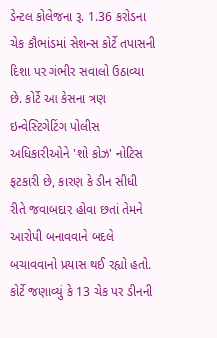ડેન્ટલ કોલેજના રૂ. 1.36 કરોડના ચેક કૌભાંડમાં સેશન્સ કોર્ટે તપાસની દિશા પર ગંભીર સવાલો ઉઠાવ્યા છે. કોર્ટે આ કેસના ત્રણ ઇન્વેસ્ટિગેટિંગ પોલીસ અધિકારીઓને 'શો કોઝ' નોટિસ ફટકારી છે, કારણ કે ડીન સીધી રીતે જવાબદાર હોવા છતાં તેમને આરોપી બનાવવાને બદલે બચાવવાનો પ્રયાસ થઈ રહ્યો હતો. કોર્ટે જણાવ્યું કે 13 ચેક પર ડીનની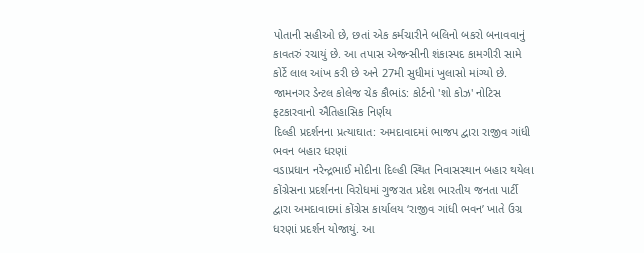પોતાની સહીઓ છે, છતાં એક કર્મચારીને બલિનો બકરો બનાવવાનું કાવતરું રચાયું છે. આ તપાસ એજન્સીની શંકાસ્પદ કામગીરી સામે કોર્ટે લાલ આંખ કરી છે અને 27મી સુધીમાં ખુલાસો માંગ્યો છે.
જામનગર ડેન્ટલ કોલેજ ચેક કૌભાંડ: કોર્ટનો 'શો કોઝ' નોટિસ ફટકારવાનો ઐતિહાસિક નિર્ણય
દિલ્હી પ્રદર્શનના પ્રત્યાઘાત: અમદાવાદમાં ભાજપ દ્વારા રાજીવ ગાંધી ભવન બહાર ધરણાં
વડાપ્રધાન નરેન્દ્રભાઈ મોદીના દિલ્હી સ્થિત નિવાસસ્થાન બહાર થયેલા કોંગ્રેસના પ્રદર્શનના વિરોધમાં ગુજરાત પ્રદેશ ભારતીય જનતા પાર્ટી દ્વારા અમદાવાદમાં કોંગ્રેસ કાર્યાલય ‘રાજીવ ગાંધી ભવન’ ખાતે ઉગ્ર ધરણાં પ્રદર્શન યોજાયું. આ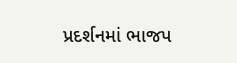પ્રદર્શનમાં ભાજપ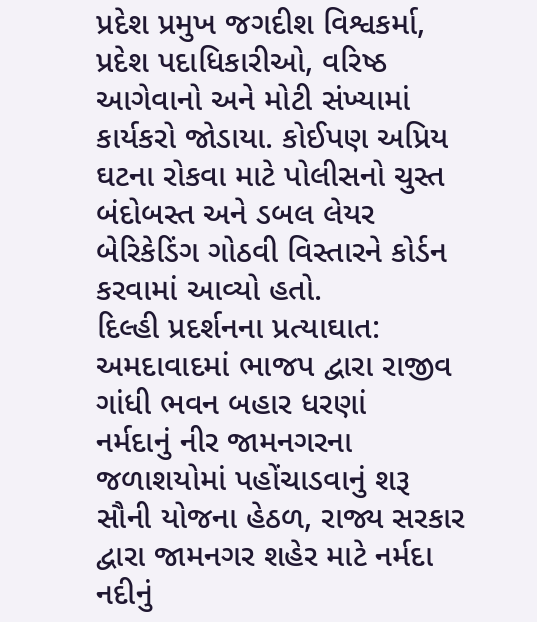પ્રદેશ પ્રમુખ જગદીશ વિશ્વકર્મા, પ્રદેશ પદાધિકારીઓ, વરિષ્ઠ આગેવાનો અને મોટી સંખ્યામાં કાર્યકરો જોડાયા. કોઈપણ અપ્રિય ઘટના રોકવા માટે પોલીસનો ચુસ્ત બંદોબસ્ત અને ડબલ લેયર બેરિકેડિંગ ગોઠવી વિસ્તારને કોર્ડન કરવામાં આવ્યો હતો.
દિલ્હી પ્રદર્શનના પ્રત્યાઘાત: અમદાવાદમાં ભાજપ દ્વારા રાજીવ ગાંધી ભવન બહાર ધરણાં
નર્મદાનું નીર જામનગરના જળાશયોમાં પહોંચાડવાનું શરૂ
સૌની યોજના હેઠળ, રાજ્ય સરકાર દ્વારા જામનગર શહેર માટે નર્મદા નદીનું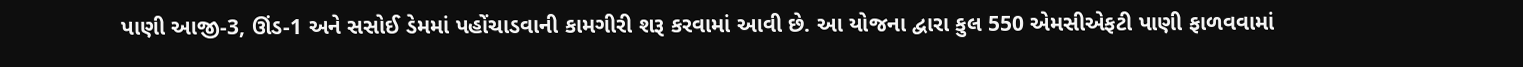પાણી આજી-3, ઊંડ-1 અને સસોઈ ડેમમાં પહોંચાડવાની કામગીરી શરૂ કરવામાં આવી છે. આ યોજના દ્વારા કુલ 550 એમસીએફટી પાણી ફાળવવામાં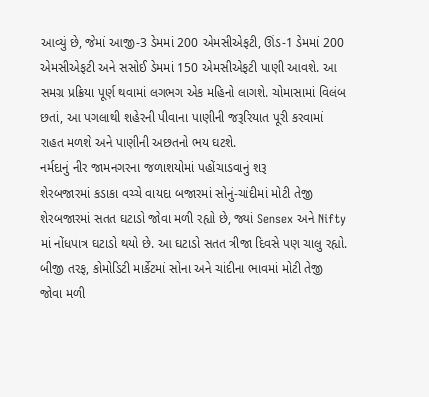આવ્યું છે, જેમાં આજી-3 ડેમમાં 200 એમસીએફટી, ઊંડ-1 ડેમમાં 200 એમસીએફટી અને સસોઈ ડેમમાં 150 એમસીએફટી પાણી આવશે. આ સમગ્ર પ્રક્રિયા પૂર્ણ થવામાં લગભગ એક મહિનો લાગશે. ચોમાસામાં વિલંબ છતાં, આ પગલાથી શહેરની પીવાના પાણીની જરૂરિયાત પૂરી કરવામાં રાહત મળશે અને પાણીની અછતનો ભય ઘટશે.
નર્મદાનું નીર જામનગરના જળાશયોમાં પહોંચાડવાનું શરૂ
શેરબજારમાં કડાકા વચ્ચે વાયદા બજારમાં સોનું-ચાંદીમાં મોટી તેજી
શેરબજારમાં સતત ઘટાડો જોવા મળી રહ્યો છે, જ્યાં Sensex અને Nifty માં નોંધપાત્ર ઘટાડો થયો છે. આ ઘટાડો સતત ત્રીજા દિવસે પણ ચાલુ રહ્યો. બીજી તરફ, કોમોડિટી માર્કેટમાં સોના અને ચાંદીના ભાવમાં મોટી તેજી જોવા મળી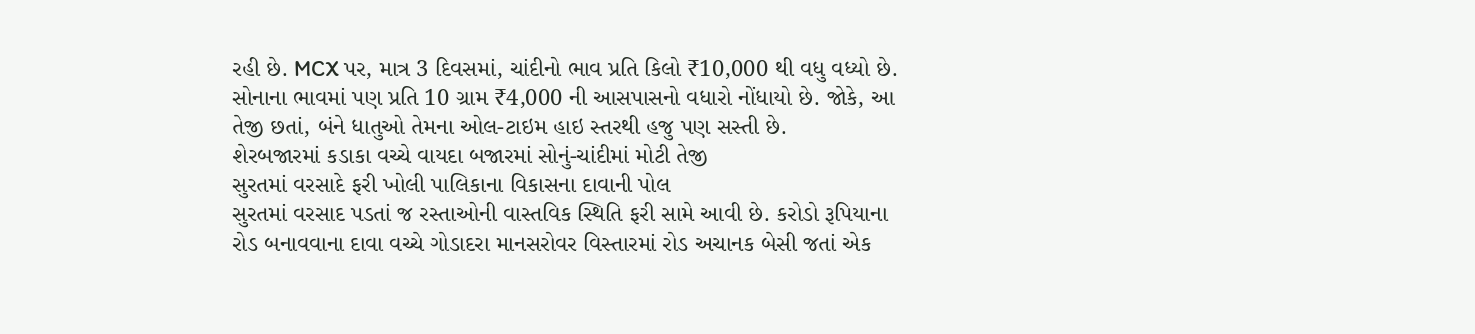રહી છે. MCX પર, માત્ર 3 દિવસમાં, ચાંદીનો ભાવ પ્રતિ કિલો ₹10,000 થી વધુ વધ્યો છે. સોનાના ભાવમાં પણ પ્રતિ 10 ગ્રામ ₹4,000 ની આસપાસનો વધારો નોંધાયો છે. જોકે, આ તેજી છતાં, બંને ધાતુઓ તેમના ઓલ-ટાઇમ હાઇ સ્તરથી હજુ પણ સસ્તી છે.
શેરબજારમાં કડાકા વચ્ચે વાયદા બજારમાં સોનું-ચાંદીમાં મોટી તેજી
સુરતમાં વરસાદે ફરી ખોલી પાલિકાના વિકાસના દાવાની પોલ
સુરતમાં વરસાદ પડતાં જ રસ્તાઓની વાસ્તવિક સ્થિતિ ફરી સામે આવી છે. કરોડો રૂપિયાના રોડ બનાવવાના દાવા વચ્ચે ગોડાદરા માનસરોવર વિસ્તારમાં રોડ અચાનક બેસી જતાં એક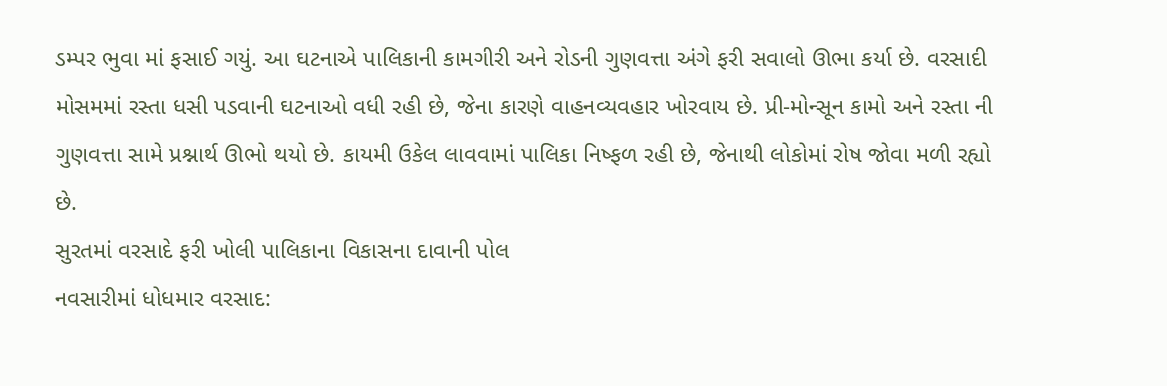ડમ્પર ભુવા માં ફસાઈ ગયું. આ ઘટનાએ પાલિકાની કામગીરી અને રોડની ગુણવત્તા અંગે ફરી સવાલો ઊભા કર્યા છે. વરસાદી મોસમમાં રસ્તા ધસી પડવાની ઘટનાઓ વધી રહી છે, જેના કારણે વાહનવ્યવહાર ખોરવાય છે. પ્રી-મોન્સૂન કામો અને રસ્તા ની ગુણવત્તા સામે પ્રશ્નાર્થ ઊભો થયો છે. કાયમી ઉકેલ લાવવામાં પાલિકા નિષ્ફળ રહી છે, જેનાથી લોકોમાં રોષ જોવા મળી રહ્યો છે.
સુરતમાં વરસાદે ફરી ખોલી પાલિકાના વિકાસના દાવાની પોલ
નવસારીમાં ધોધમાર વરસાદ: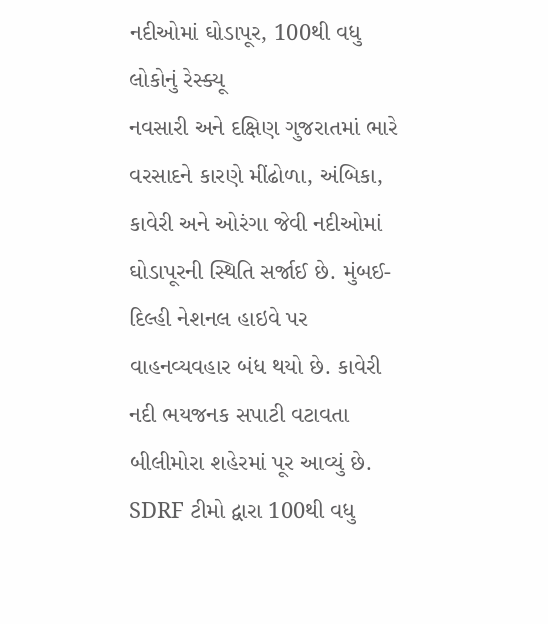નદીઓમાં ઘોડાપૂર, 100થી વધુ લોકોનું રેસ્ક્યૂ
નવસારી અને દક્ષિણ ગુજરાતમાં ભારે વરસાદને કારણે મીંઢોળા, અંબિકા, કાવેરી અને ઓરંગા જેવી નદીઓમાં ઘોડાપૂરની સ્થિતિ સર્જાઈ છે. મુંબઈ-દિલ્હી નેશનલ હાઇવે પર વાહનવ્યવહાર બંધ થયો છે. કાવેરી નદી ભયજનક સપાટી વટાવતા બીલીમોરા શહેરમાં પૂર આવ્યું છે. SDRF ટીમો દ્વારા 100થી વધુ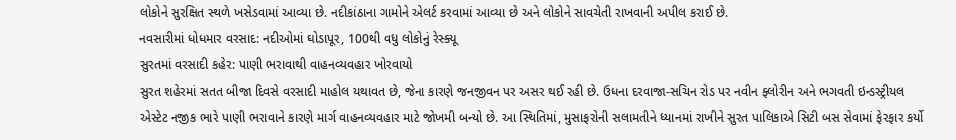લોકોને સુરક્ષિત સ્થળે ખસેડવામાં આવ્યા છે. નદીકાંઠાના ગામોને એલર્ટ કરવામાં આવ્યા છે અને લોકોને સાવચેતી રાખવાની અપીલ કરાઈ છે.
નવસારીમાં ધોધમાર વરસાદ: નદીઓમાં ઘોડાપૂર, 100થી વધુ લોકોનું રેસ્ક્યૂ
સુરતમાં વરસાદી કહેર: પાણી ભરાવાથી વાહનવ્યવહાર ખોરવાયો
સુરત શહેરમાં સતત બીજા દિવસે વરસાદી માહોલ યથાવત છે, જેના કારણે જનજીવન પર અસર થઈ રહી છે. ઉધના દરવાજા-સચિન રોડ પર નવીન ફ્લોરીન અને ભગવતી ઇન્ડસ્ટ્રીયલ એસ્ટેટ નજીક ભારે પાણી ભરાવાને કારણે માર્ગ વાહનવ્યવહાર માટે જોખમી બન્યો છે. આ સ્થિતિમાં, મુસાફરોની સલામતીને ધ્યાનમાં રાખીને સુરત પાલિકાએ સિટી બસ સેવામાં ફેરફાર કર્યો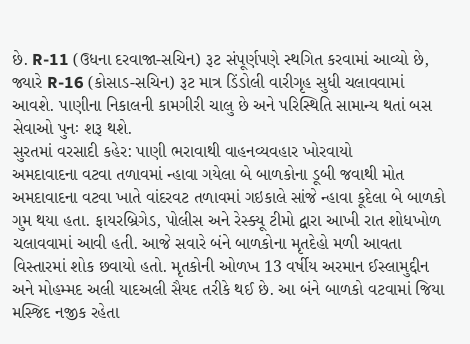છે. R-11 (ઉધના દરવાજા-સચિન) રૂટ સંપૂર્ણપણે સ્થગિત કરવામાં આવ્યો છે, જ્યારે R-16 (કોસાડ-સચિન) રૂટ માત્ર ડિંડોલી વારીગૃહ સુધી ચલાવવામાં આવશે. પાણીના નિકાલની કામગીરી ચાલુ છે અને પરિસ્થિતિ સામાન્ય થતાં બસ સેવાઓ પુનઃ શરૂ થશે.
સુરતમાં વરસાદી કહેર: પાણી ભરાવાથી વાહનવ્યવહાર ખોરવાયો
અમદાવાદના વટવા તળાવમાં ન્હાવા ગયેલા બે બાળકોના ડૂબી જવાથી મોત
અમદાવાદના વટવા ખાતે વાંદરવટ તળાવમાં ગઇકાલે સાંજે ન્હાવા કૂદેલા બે બાળકો ગુમ થયા હતા. ફાયરબ્રિગેડ, પોલીસ અને રેસ્ક્યૂ ટીમો દ્વારા આખી રાત શોધખોળ ચલાવવામાં આવી હતી. આજે સવારે બંને બાળકોના મૃતદેહો મળી આવતા વિસ્તારમાં શોક છવાયો હતો. મૃતકોની ઓળખ 13 વર્ષીય અરમાન ઈસ્લામુદ્દીન અને મોહમ્મદ અલી યાદઅલી સૈયદ તરીકે થઈ છે. આ બંને બાળકો વટવામાં જિયા મસ્જિદ નજીક રહેતા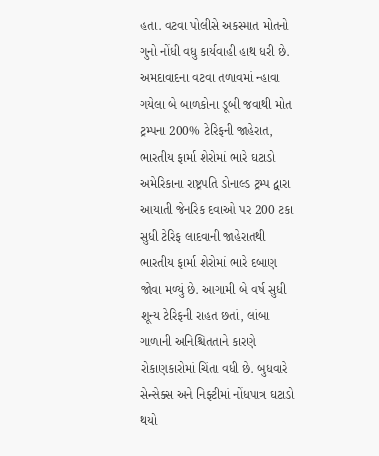હતા. વટવા પોલીસે અકસ્માત મોતનો ગુનો નોંધી વધુ કાર્યવાહી હાથ ધરી છે.
અમદાવાદના વટવા તળાવમાં ન્હાવા ગયેલા બે બાળકોના ડૂબી જવાથી મોત
ટ્રમ્પના 200% ટેરિફની જાહેરાત, ભારતીય ફાર્મા શેરોમાં ભારે ઘટાડો
અમેરિકાના રાષ્ટ્રપતિ ડોનાલ્ડ ટ્રમ્પ દ્વારા આયાતી જેનરિક દવાઓ પર 200 ટકા સુધી ટેરિફ લાદવાની જાહેરાતથી ભારતીય ફાર્મા શેરોમાં ભારે દબાણ જોવા મળ્યું છે. આગામી બે વર્ષ સુધી શૂન્ય ટેરિફની રાહત છતાં, લાંબા ગાળાની અનિશ્ચિતતાને કારણે રોકાણકારોમાં ચિંતા વધી છે. બુધવારે સેન્સેક્સ અને નિફ્ટીમાં નોંધપાત્ર ઘટાડો થયો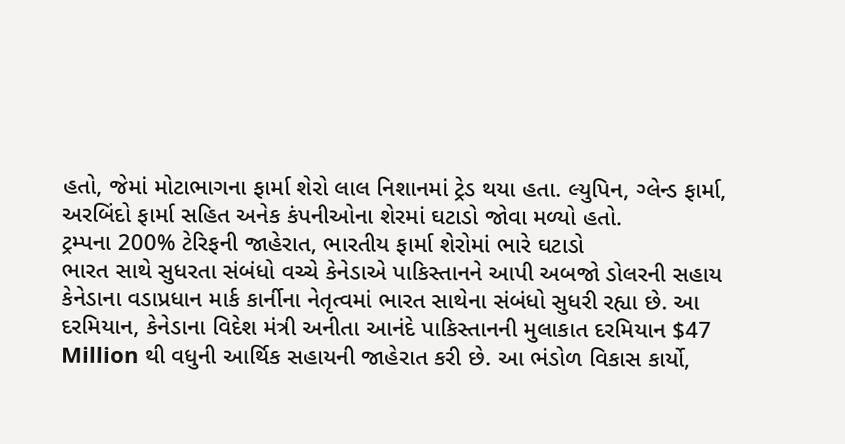હતો, જેમાં મોટાભાગના ફાર્મા શેરો લાલ નિશાનમાં ટ્રેડ થયા હતા. લ્યુપિન, ગ્લેન્ડ ફાર્મા, અરબિંદો ફાર્મા સહિત અનેક કંપનીઓના શેરમાં ઘટાડો જોવા મળ્યો હતો.
ટ્રમ્પના 200% ટેરિફની જાહેરાત, ભારતીય ફાર્મા શેરોમાં ભારે ઘટાડો
ભારત સાથે સુધરતા સંબંધો વચ્ચે કેનેડાએ પાકિસ્તાનને આપી અબજો ડોલરની સહાય
કેનેડાના વડાપ્રધાન માર્ક કાર્નીના નેતૃત્વમાં ભારત સાથેના સંબંધો સુધરી રહ્યા છે. આ દરમિયાન, કેનેડાના વિદેશ મંત્રી અનીતા આનંદે પાકિસ્તાનની મુલાકાત દરમિયાન $47 Million થી વધુની આર્થિક સહાયની જાહેરાત કરી છે. આ ભંડોળ વિકાસ કાર્યો,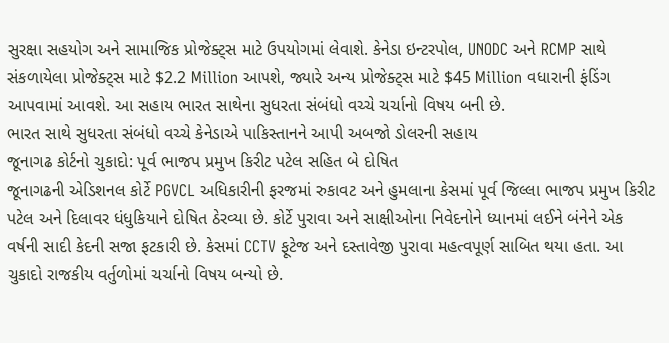સુરક્ષા સહયોગ અને સામાજિક પ્રોજેક્ટ્સ માટે ઉપયોગમાં લેવાશે. કેનેડા ઇન્ટરપોલ, UNODC અને RCMP સાથે સંકળાયેલા પ્રોજેક્ટ્સ માટે $2.2 Million આપશે, જ્યારે અન્ય પ્રોજેક્ટ્સ માટે $45 Million વધારાની ફંડિંગ આપવામાં આવશે. આ સહાય ભારત સાથેના સુધરતા સંબંધો વચ્ચે ચર્ચાનો વિષય બની છે.
ભારત સાથે સુધરતા સંબંધો વચ્ચે કેનેડાએ પાકિસ્તાનને આપી અબજો ડોલરની સહાય
જૂનાગઢ કોર્ટનો ચુકાદો: પૂર્વ ભાજપ પ્રમુખ કિરીટ પટેલ સહિત બે દોષિત
જૂનાગઢની એડિશનલ કોર્ટે PGVCL અધિકારીની ફરજમાં રુકાવટ અને હુમલાના કેસમાં પૂર્વ જિલ્લા ભાજપ પ્રમુખ કિરીટ પટેલ અને દિલાવર ધંધુકિયાને દોષિત ઠેરવ્યા છે. કોર્ટે પુરાવા અને સાક્ષીઓના નિવેદનોને ધ્યાનમાં લઈને બંનેને એક વર્ષની સાદી કેદની સજા ફટકારી છે. કેસમાં CCTV ફૂટેજ અને દસ્તાવેજી પુરાવા મહત્વપૂર્ણ સાબિત થયા હતા. આ ચુકાદો રાજકીય વર્તુળોમાં ચર્ચાનો વિષય બન્યો છે.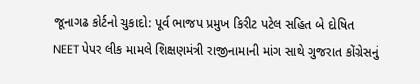જૂનાગઢ કોર્ટનો ચુકાદો: પૂર્વ ભાજપ પ્રમુખ કિરીટ પટેલ સહિત બે દોષિત
NEET પેપર લીક મામલે શિક્ષણમંત્રી રાજીનામાની માંગ સાથે ગુજરાત કોંગ્રેસનું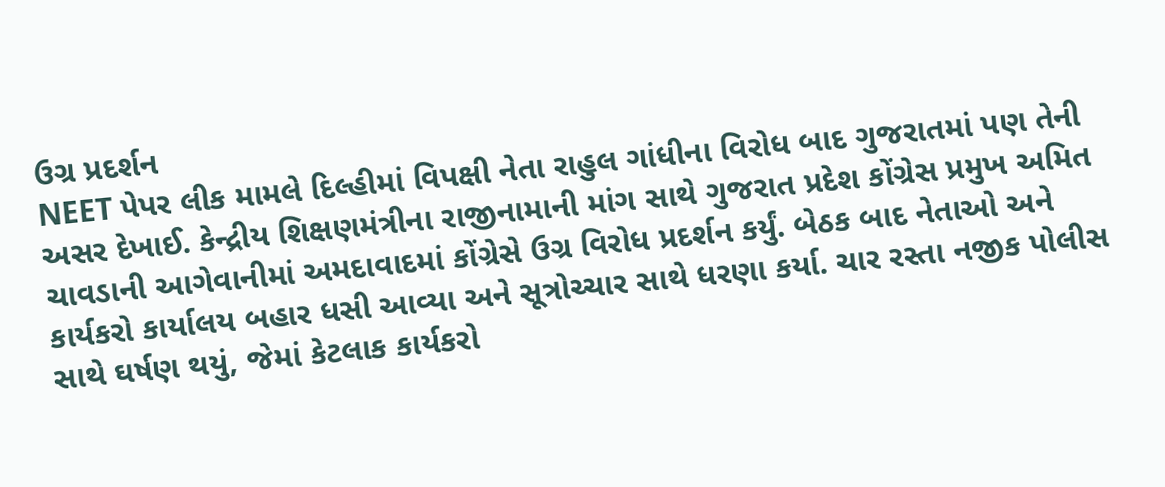ઉગ્ર પ્રદર્શન
NEET પેપર લીક મામલે દિલ્હીમાં વિપક્ષી નેતા રાહુલ ગાંધીના વિરોધ બાદ ગુજરાતમાં પણ તેની અસર દેખાઈ. કેન્દ્રીય શિક્ષણમંત્રીના રાજીનામાની માંગ સાથે ગુજરાત પ્રદેશ કોંગ્રેસ પ્રમુખ અમિત ચાવડાની આગેવાનીમાં અમદાવાદમાં કોંગ્રેસે ઉગ્ર વિરોધ પ્રદર્શન કર્યું. બેઠક બાદ નેતાઓ અને કાર્યકરો કાર્યાલય બહાર ધસી આવ્યા અને સૂત્રોચ્ચાર સાથે ધરણા કર્યા. ચાર રસ્તા નજીક પોલીસ સાથે ઘર્ષણ થયું, જેમાં કેટલાક કાર્યકરો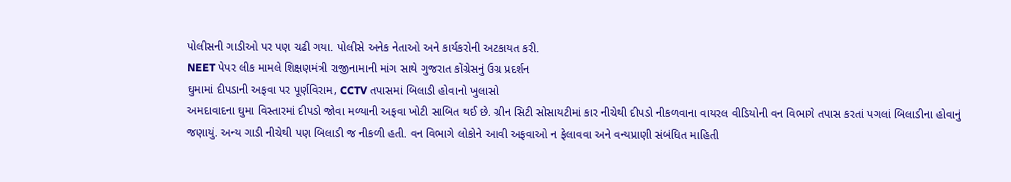પોલીસની ગાડીઓ પર પણ ચઢી ગયા. પોલીસે અનેક નેતાઓ અને કાર્યકરોની અટકાયત કરી.
NEET પેપર લીક મામલે શિક્ષણમંત્રી રાજીનામાની માંગ સાથે ગુજરાત કોંગ્રેસનું ઉગ્ર પ્રદર્શન
ઘુમામાં દીપડાની અફવા પર પૂર્ણવિરામ, CCTV તપાસમાં બિલાડી હોવાનો ખુલાસો
અમદાવાદના ઘુમા વિસ્તારમાં દીપડો જોવા મળ્યાની અફવા ખોટી સાબિત થઈ છે. ગ્રીન સિટી સોસાયટીમાં કાર નીચેથી દીપડો નીકળવાના વાયરલ વીડિયોની વન વિભાગે તપાસ કરતાં પગલાં બિલાડીના હોવાનું જણાયું. અન્ય ગાડી નીચેથી પણ બિલાડી જ નીકળી હતી. વન વિભાગે લોકોને આવી અફવાઓ ન ફેલાવવા અને વન્યપ્રાણી સંબંધિત માહિતી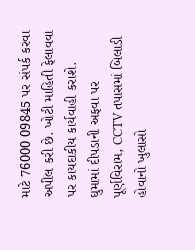માટે 76000 09845 પર સંપર્ક કરવા અપીલ કરી છે. ખોટી માહિતી ફેલાવવા પર કાયદાકીય કાર્યવાહી કરાશે.
ઘુમામાં દીપડાની અફવા પર પૂર્ણવિરામ, CCTV તપાસમાં બિલાડી હોવાનો ખુલાસો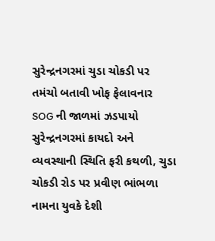સુરેન્દ્રનગરમાં ચુડા ચોકડી પર તમંચો બતાવી ખોફ ફેલાવનાર SOG ની જાળમાં ઝડપાયો
સુરેન્દ્રનગરમાં કાયદો અને વ્યવસ્થાની સ્થિતિ ફરી કથળી, ચુડા ચોકડી રોડ પર પ્રવીણ ભાંભળા નામના યુવકે દેશી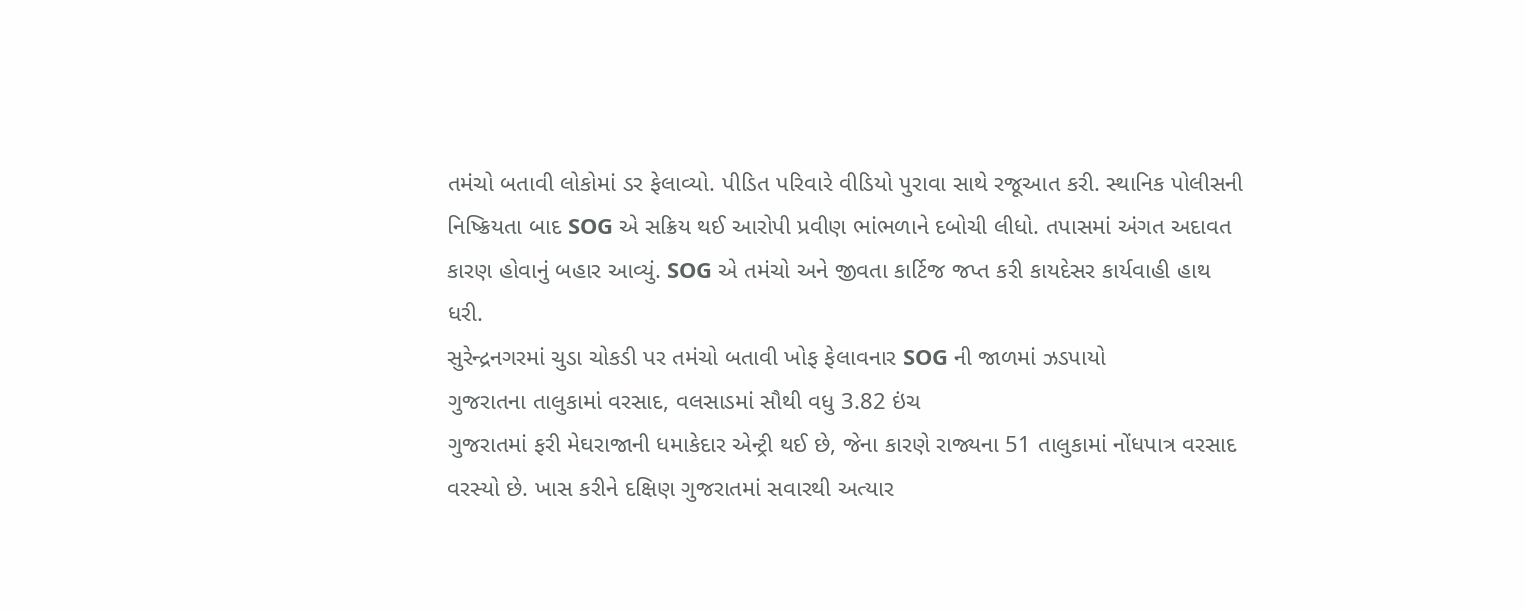તમંચો બતાવી લોકોમાં ડર ફેલાવ્યો. પીડિત પરિવારે વીડિયો પુરાવા સાથે રજૂઆત કરી. સ્થાનિક પોલીસની નિષ્ક્રિયતા બાદ SOG એ સક્રિય થઈ આરોપી પ્રવીણ ભાંભળાને દબોચી લીધો. તપાસમાં અંગત અદાવત કારણ હોવાનું બહાર આવ્યું. SOG એ તમંચો અને જીવતા કાર્ટિજ જપ્ત કરી કાયદેસર કાર્યવાહી હાથ ધરી.
સુરેન્દ્રનગરમાં ચુડા ચોકડી પર તમંચો બતાવી ખોફ ફેલાવનાર SOG ની જાળમાં ઝડપાયો
ગુજરાતના તાલુકામાં વરસાદ, વલસાડમાં સૌથી વધુ 3.82 ઇંચ
ગુજરાતમાં ફરી મેઘરાજાની ધમાકેદાર એન્ટ્રી થઈ છે, જેના કારણે રાજ્યના 51 તાલુકામાં નોંધપાત્ર વરસાદ વરસ્યો છે. ખાસ કરીને દક્ષિણ ગુજરાતમાં સવારથી અત્યાર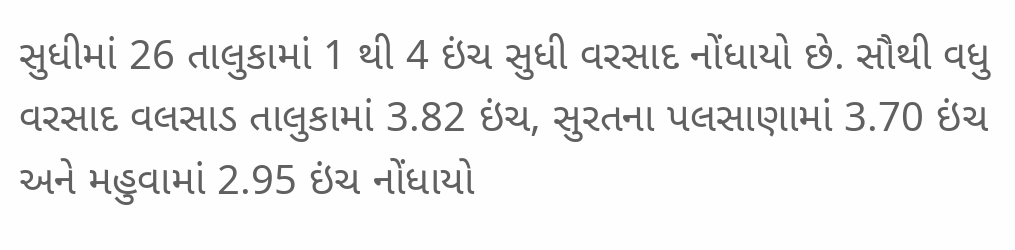સુધીમાં 26 તાલુકામાં 1 થી 4 ઇંચ સુધી વરસાદ નોંધાયો છે. સૌથી વધુ વરસાદ વલસાડ તાલુકામાં 3.82 ઇંચ, સુરતના પલસાણામાં 3.70 ઇંચ અને મહુવામાં 2.95 ઇંચ નોંધાયો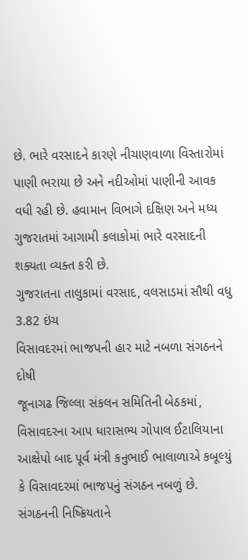છે. ભારે વરસાદને કારણે નીચાણવાળા વિસ્તારોમાં પાણી ભરાયા છે અને નદીઓમાં પાણીની આવક વધી રહી છે. હવામાન વિભાગે દક્ષિણ અને મધ્ય ગુજરાતમાં આગામી કલાકોમાં ભારે વરસાદની શક્યતા વ્યક્ત કરી છે.
ગુજરાતના તાલુકામાં વરસાદ, વલસાડમાં સૌથી વધુ 3.82 ઇંચ
વિસાવદરમાં ભાજપની હાર માટે નબળા સંગઠનને દોષી
જૂનાગઢ જિલ્લા સંકલન સમિતિની બેઠકમાં, વિસાવદરના આપ ધારાસભ્ય ગોપાલ ઈટાલિયાના આક્ષેપો બાદ પૂર્વ મંત્રી કનુભાઈ ભાલાળાએ કબૂલ્યું કે વિસાવદરમાં ભાજપનું સંગઠન નબળું છે. સંગઠનની નિષ્ક્રિયતાને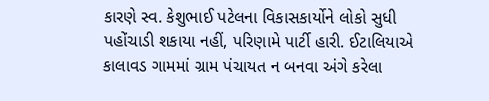કારણે સ્વ. કેશુભાઈ પટેલના વિકાસકાર્યોને લોકો સુધી પહોંચાડી શકાયા નહીં, પરિણામે પાર્ટી હારી. ઈટાલિયાએ કાલાવડ ગામમાં ગ્રામ પંચાયત ન બનવા અંગે કરેલા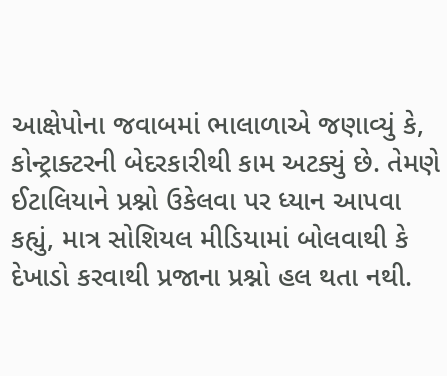આક્ષેપોના જવાબમાં ભાલાળાએ જણાવ્યું કે, કોન્ટ્રાક્ટરની બેદરકારીથી કામ અટક્યું છે. તેમણે ઈટાલિયાને પ્રશ્નો ઉકેલવા પર ધ્યાન આપવા કહ્યું, માત્ર સોશિયલ મીડિયામાં બોલવાથી કે દેખાડો કરવાથી પ્રજાના પ્રશ્નો હલ થતા નથી.